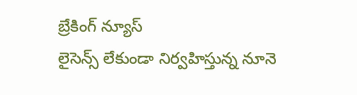బ్రేకింగ్ న్యూస్
లైసెన్స్ లేకుండా నిర్వహిస్తున్న నూనె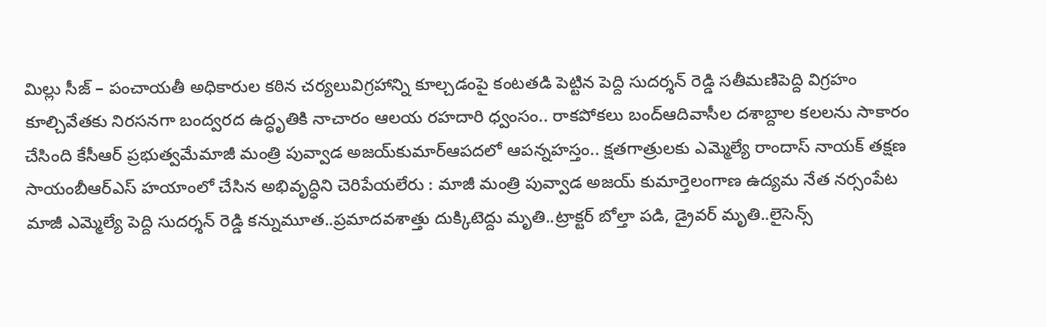మిల్లు సీజ్ – పంచాయతీ అధికారుల కఠిన చర్యలువిగ్రహాన్ని కూల్చడంపై కంటతడి పెట్టిన పెద్ది సుదర్శన్ రెడ్డి సతీమణిపెద్ది విగ్రహం కూల్చివేతకు నిరసనగా బంద్వరద ఉద్ధృతికి నాచారం ఆలయ రహదారి ధ్వంసం.. రాకపోకలు బంద్ఆదివాసీల దశాబ్దాల కలలను సాకారం చేసింది కేసీఆర్‌ ప్రభుత్వమేమాజీ మంత్రి పువ్వాడ అజయ్‌కుమార్ఆపదలో ఆపన్నహస్తం.. క్షతగాత్రులకు ఎమ్మెల్యే రాందాస్ నాయక్ తక్షణ సాయంబీఆర్ఎస్ హయాంలో చేసిన అభివృద్ధిని చెరిపేయలేరు : మాజీ మంత్రి పువ్వాడ అజయ్ కుమార్తెలంగాణ ఉద్యమ నేత నర్సంపేట మాజీ ఎమ్మెల్యే పెద్ది సుదర్శన్ రెడ్డి కన్నుమూత..ప్రమాదవశాత్తు దుక్కిటెద్దు మృతి..ట్రాక్టర్ బోల్తా పడి, డ్రైవర్ మృతి..లైసెన్స్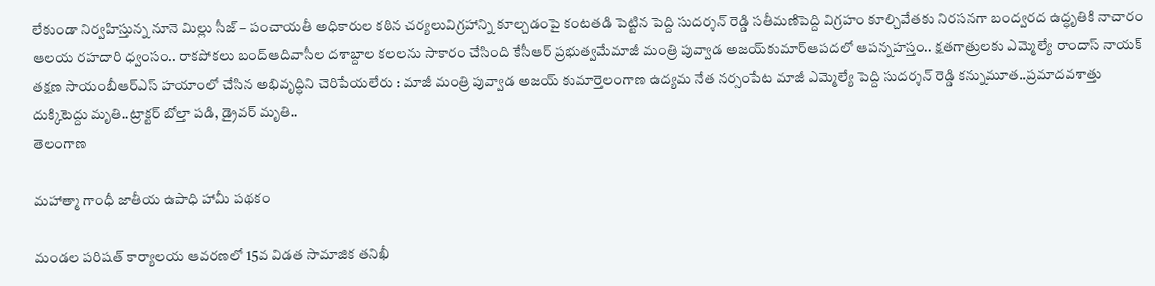లేకుండా నిర్వహిస్తున్న నూనె మిల్లు సీజ్ – పంచాయతీ అధికారుల కఠిన చర్యలువిగ్రహాన్ని కూల్చడంపై కంటతడి పెట్టిన పెద్ది సుదర్శన్ రెడ్డి సతీమణిపెద్ది విగ్రహం కూల్చివేతకు నిరసనగా బంద్వరద ఉద్ధృతికి నాచారం ఆలయ రహదారి ధ్వంసం.. రాకపోకలు బంద్ఆదివాసీల దశాబ్దాల కలలను సాకారం చేసింది కేసీఆర్‌ ప్రభుత్వమేమాజీ మంత్రి పువ్వాడ అజయ్‌కుమార్ఆపదలో ఆపన్నహస్తం.. క్షతగాత్రులకు ఎమ్మెల్యే రాందాస్ నాయక్ తక్షణ సాయంబీఆర్ఎస్ హయాంలో చేసిన అభివృద్ధిని చెరిపేయలేరు : మాజీ మంత్రి పువ్వాడ అజయ్ కుమార్తెలంగాణ ఉద్యమ నేత నర్సంపేట మాజీ ఎమ్మెల్యే పెద్ది సుదర్శన్ రెడ్డి కన్నుమూత..ప్రమాదవశాత్తు దుక్కిటెద్దు మృతి..ట్రాక్టర్ బోల్తా పడి, డ్రైవర్ మృతి..
తెలంగాణ

మహాత్మా గాంధీ జాతీయ ఉపాధి హామీ పథకం

మండల పరిషత్ కార్యాలయ ఆవరణలో 15వ విడత సామాజిక తనిఖీ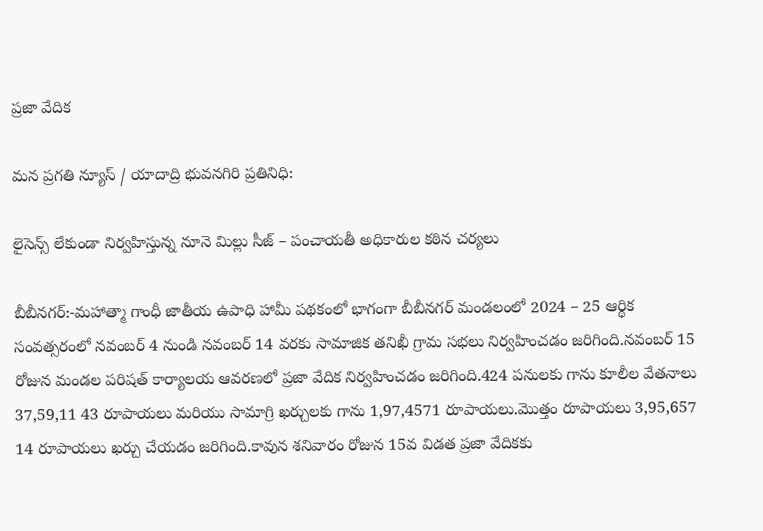ప్రజా వేదిక

మన ప్రగతి న్యూస్ / యాదాద్రి భువనగిరి ప్రతినిధి:

లైసెన్స్ లేకుండా నిర్వహిస్తున్న నూనె మిల్లు సీజ్ – పంచాయతీ అధికారుల కఠిన చర్యలు

బీబీనగర్:-మహాత్మా గాంధీ జాతీయ ఉపాధి హామీ పథకంలో భాగంగా బీబీనగర్ మండలంలో 2024 – 25 ఆర్థిక సంవత్సరంలో నవంబర్ 4 నుండి నవంబర్ 14 వరకు సామాజిక తనిఖీ గ్రామ సభలు నిర్వహించడం జరిగింది.నవంబర్ 15 రోజున మండల పరిషత్ కార్యాలయ ఆవరణలో ప్రజా వేదిక నిర్వహించడం జరిగింది.424 పనులకు గాను కూలీల వేతనాలు 37,59,11 43 రూపాయలు మరియు సామాగ్రి ఖర్చులకు గాను 1,97,4571 రూపాయలు.మొత్తం రూపాయలు 3,95,657 14 రూపాయలు ఖర్చు చేయడం జరిగింది.కావున శనివారం రోజున 15వ విడత ప్రజా వేదికకు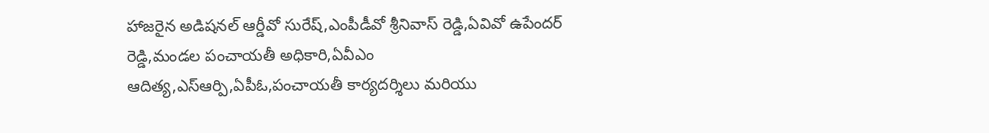హాజరైన అడిషనల్ ఆర్డీవో సురేష్,ఎంపీడీవో శ్రీనివాస్ రెడ్డి,ఏవివో ఉపేందర్ రెడ్డి,మండల పంచాయతీ అధికారి,ఏవీఎం ఆదిత్య,ఎస్ఆర్పి,ఏపీఓ,పంచాయతీ కార్యదర్శిలు మరియు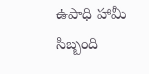ఉపాధి హామీ సిబ్బంది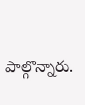పాల్గొన్నారు.